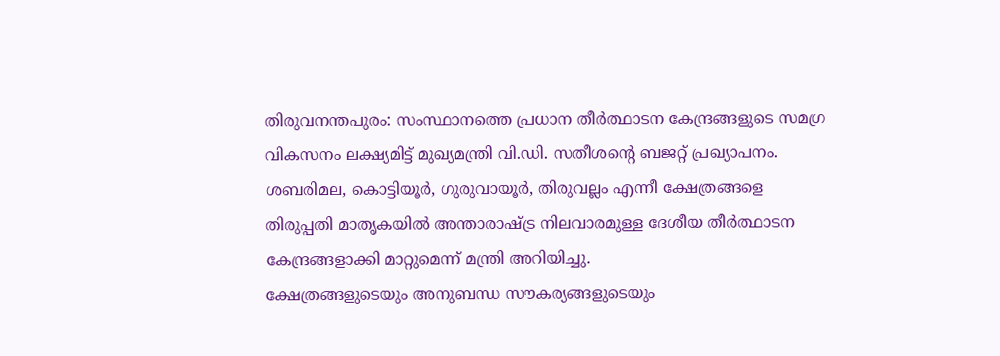തിരുവനന്തപുരം: സംസ്ഥാനത്തെ പ്രധാന തീർത്ഥാടന കേന്ദ്രങ്ങളുടെ സമഗ്ര വികസനം ലക്ഷ്യമിട്ട് മുഖ്യമന്ത്രി വി.ഡി. സതീശന്റെ ബജറ്റ് പ്രഖ്യാപനം. ശബരിമല, കൊട്ടിയൂർ, ഗുരുവായൂർ, തിരുവല്ലം എന്നീ ക്ഷേത്രങ്ങളെ തിരുപ്പതി മാതൃകയിൽ അന്താരാഷ്ട്ര നിലവാരമുള്ള ദേശീയ തീർത്ഥാടന കേന്ദ്രങ്ങളാക്കി മാറ്റുമെന്ന് മന്ത്രി അറിയിച്ചു.
ക്ഷേത്രങ്ങളുടെയും അനുബന്ധ സൗകര്യങ്ങളുടെയും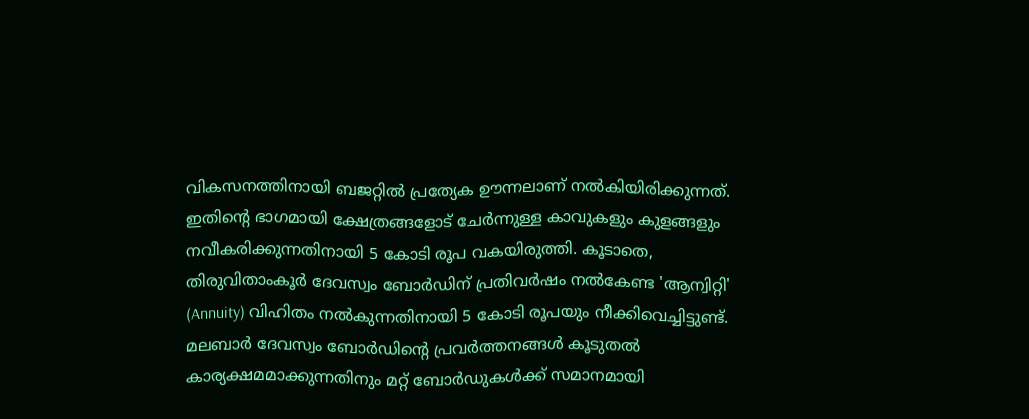വികസനത്തിനായി ബജറ്റിൽ പ്രത്യേക ഊന്നലാണ് നൽകിയിരിക്കുന്നത്. ഇതിന്റെ ഭാഗമായി ക്ഷേത്രങ്ങളോട് ചേർന്നുള്ള കാവുകളും കുളങ്ങളും നവീകരിക്കുന്നതിനായി 5 കോടി രൂപ വകയിരുത്തി. കൂടാതെ, തിരുവിതാംകൂർ ദേവസ്വം ബോർഡിന് പ്രതിവർഷം നൽകേണ്ട 'ആന്വിറ്റി' (Annuity) വിഹിതം നൽകുന്നതിനായി 5 കോടി രൂപയും നീക്കിവെച്ചിട്ടുണ്ട്.
മലബാർ ദേവസ്വം ബോർഡിന്റെ പ്രവർത്തനങ്ങൾ കൂടുതൽ കാര്യക്ഷമമാക്കുന്നതിനും മറ്റ് ബോർഡുകൾക്ക് സമാനമായി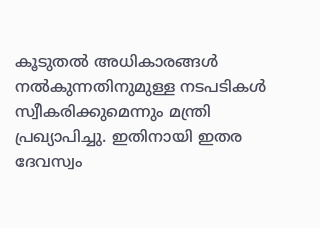കൂടുതൽ അധികാരങ്ങൾ നൽകുന്നതിനുമുള്ള നടപടികൾ സ്വീകരിക്കുമെന്നും മന്ത്രി പ്രഖ്യാപിച്ചു. ഇതിനായി ഇതര ദേവസ്വം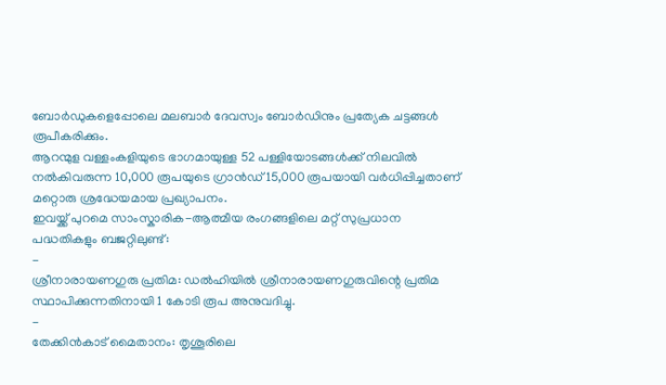ബോർഡുകളെപ്പോലെ മലബാർ ദേവസ്വം ബോർഡിനും പ്രത്യേക ചട്ടങ്ങൾ രൂപീകരിക്കും.
ആറന്മുള വള്ളംകളിയുടെ ഭാഗമായുള്ള 52 പള്ളിയോടങ്ങൾക്ക് നിലവിൽ നൽകിവരുന്ന 10,000 രൂപയുടെ ഗ്രാൻഡ് 15,000 രൂപയായി വർധിപ്പിച്ചതാണ് മറ്റൊരു ശ്രദ്ധേയമായ പ്രഖ്യാപനം.
ഇവയ്ക്ക് പുറമെ സാംസ്കാരിക-ആത്മീയ രംഗങ്ങളിലെ മറ്റ് സുപ്രധാന പദ്ധതികളും ബജറ്റിലുണ്ട്:
-
ശ്രീനാരായണഗുരു പ്രതിമ: ഡൽഹിയിൽ ശ്രീനാരായണഗുരുവിന്റെ പ്രതിമ സ്ഥാപിക്കുന്നതിനായി 1 കോടി രൂപ അനുവദിച്ചു.
-
തേക്കിൻകാട് മൈതാനം: തൃശൂരിലെ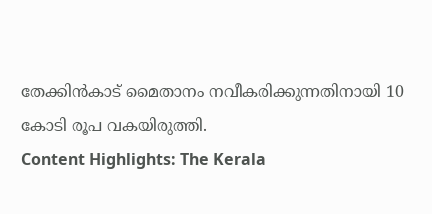തേക്കിൻകാട് മൈതാനം നവീകരിക്കുന്നതിനായി 10 കോടി രൂപ വകയിരുത്തി.
Content Highlights: The Kerala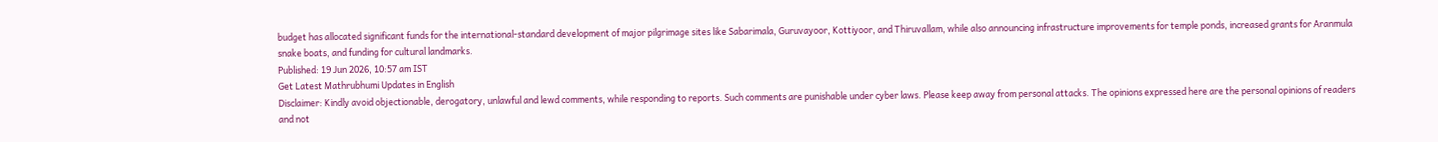budget has allocated significant funds for the international-standard development of major pilgrimage sites like Sabarimala, Guruvayoor, Kottiyoor, and Thiruvallam, while also announcing infrastructure improvements for temple ponds, increased grants for Aranmula snake boats, and funding for cultural landmarks.
Published: 19 Jun 2026, 10:57 am IST
Get Latest Mathrubhumi Updates in English
Disclaimer: Kindly avoid objectionable, derogatory, unlawful and lewd comments, while responding to reports. Such comments are punishable under cyber laws. Please keep away from personal attacks. The opinions expressed here are the personal opinions of readers and not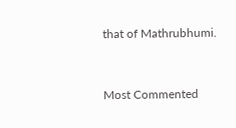that of Mathrubhumi.


Most Commented